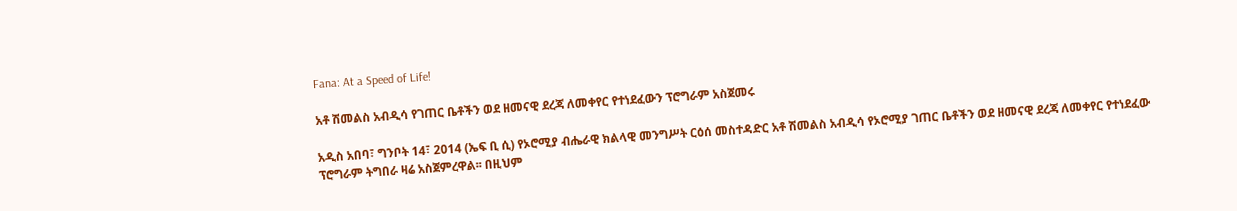Fana: At a Speed of Life!

አቶ ሽመልስ አብዲሳ የገጠር ቤቶችን ወደ ዘመናዊ ደረጃ ለመቀየር የተነደፈውን ፕሮግራም አስጀመሩ

አዲስ አበባ፣ ግንቦት 14፣ 2014 (ኤፍ ቢ ሲ) የኦሮሚያ ብሔራዊ ክልላዊ መንግሥት ርዕሰ መስተዳድር አቶ ሽመልስ አብዲሳ የኦሮሚያ ገጠር ቤቶችን ወደ ዘመናዊ ደረጃ ለመቀየር የተነደፈው ፕሮግራም ትግበራ ዛሬ አስጀምረዋል፡፡ በዚህም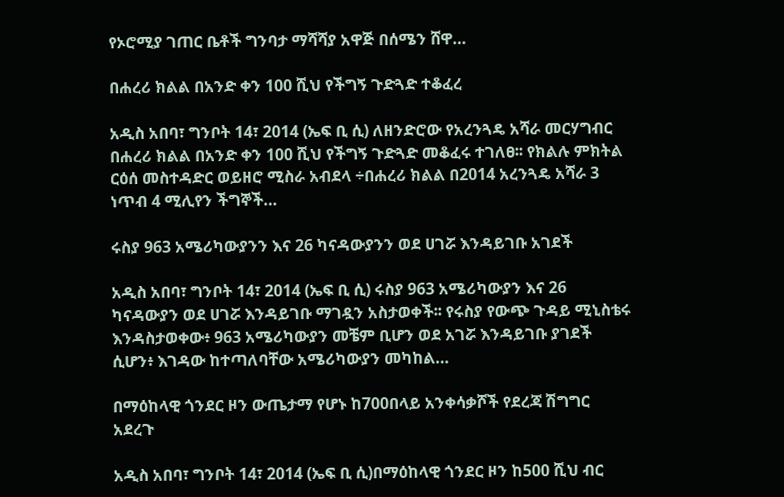የኦሮሚያ ገጠር ቤቶች ግንባታ ማሻሻያ አዋጅ በሰሜን ሸዋ…

በሐረሪ ክልል በአንድ ቀን 100 ሺህ የችግኝ ጉድጓድ ተቆፈረ

አዲስ አበባ፣ ግንቦት 14፣ 2014 (ኤፍ ቢ ሲ) ለዘንድሮው የአረንጓዴ አሻራ መርሃግብር በሐረሪ ክልል በአንድ ቀን 100 ሺህ የችግኝ ጉድጓድ መቆፈሩ ተገለፀ፡፡ የክልሉ ምክትል ርዕሰ መስተዳድር ወይዘሮ ሚስራ አብደላ ÷በሐረሪ ክልል በ2014 አረንጓዴ አሻራ 3 ነጥብ 4 ሚሊየን ችግኞች…

ሩስያ 963 አሜሪካውያንን እና 26 ካናዳውያንን ወደ ሀገሯ እንዳይገቡ አገደች

አዲስ አበባ፣ ግንቦት 14፣ 2014 (ኤፍ ቢ ሲ) ሩስያ 963 አሜሪካውያን እና 26 ካናዳውያን ወደ ሀገሯ እንዳይገቡ ማገዷን አስታወቀች፡፡ የሩስያ የውጭ ጉዳይ ሚኒስቴሩ እንዳስታወቀው፥ 963 አሜሪካውያን መቼም ቢሆን ወደ አገሯ እንዳይገቡ ያገደች ሲሆን፥ እገዳው ከተጣለባቸው አሜሪካውያን መካከል…

በማዕከላዊ ጎንደር ዞን ውጤታማ የሆኑ ከ700በላይ አንቀሳቃሾች የደረጃ ሽግግር አደረጉ

አዲስ አበባ፣ ግንቦት 14፣ 2014 (ኤፍ ቢ ሲ)በማዕከላዊ ጎንደር ዞን ከ500 ሺህ ብር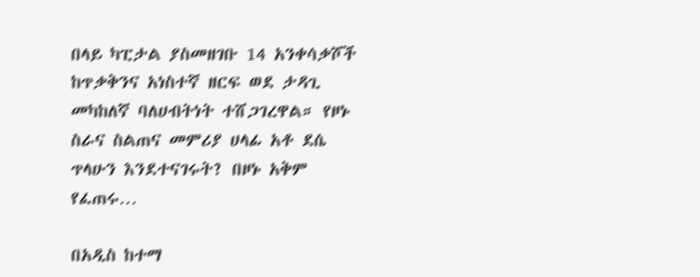በላይ ካፒታል ያስመዘገቡ 14 አንቀሳቃሾች ከጥቃቅንና አነስተኛ ዘርፍ ወደ ታዳጊ መካከለኛ ባለሀብትነት ተሸጋገረዋል። የዞኑ ስራና ስልጠና መምሪያ ሀላፊ አቶ ደሴ ጥላሁን እንደተናገሩት? በዞኑ አቅም የፈጠሩ…

በአዲስ ከተማ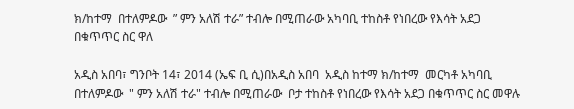ክ/ከተማ  በተለምዶው  ” ምን አለሽ ተራ” ተብሎ በሚጠራው አካባቢ ተከስቶ የነበረው የእሳት አደጋ በቁጥጥር ስር ዋለ

አዲስ አበባ፣ ግንቦት 14፣ 2014 (ኤፍ ቢ ሲ)በአዲስ አበባ  አዲስ ከተማ ክ/ከተማ  መርካቶ አካባቢ  በተለምዶው  " ምን አለሽ ተራ" ተብሎ በሚጠራው  ቦታ ተከስቶ የነበረው የእሳት አደጋ በቁጥጥር ስር መዋሉ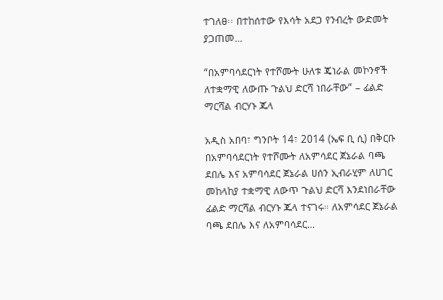ተገለፀ፡፡ በተከሰተው የእሳት አደጋ የንብረት ውድመት ያጋጠመ…

“በአምባሳደርነት የተሾሙት ሁለቱ ጄነራል መኮንኖች ለተቋማዊ ለውጡ ጉልህ ድርሻ ነበራቸው” – ፊልድ ማርሻል ብርሃኑ ጁላ

አዲስ አበባ፣ ግንቦት 14፣ 2014 (ኤፍ ቢ ሲ) በቅርቡ በአምባሳደርነት የተሾሙት ለአምሳደር ጀኔራል ባጫ ደበሌ እና አምባሳደር ጀኔራል ሀሰን ኢብራሂም ለሀገር መከላከያ ተቋማዊ ለውጥ ጉልህ ድርሻ እንደነበራቸው ፊልድ ማርሻል ብርሃኑ ጁላ ተናገሩ። ለአምሳደር ጀኔራል ባጫ ደበሌ እና ለአምባሳደር…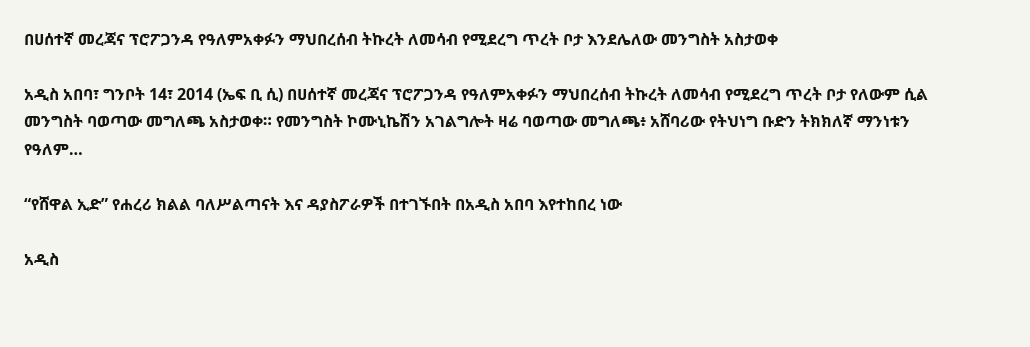በሀሰተኛ መረጃና ፕሮፖጋንዳ የዓለምአቀፉን ማህበረሰብ ትኩረት ለመሳብ የሚደረግ ጥረት ቦታ እንደሌለው መንግስት አስታወቀ

አዲስ አበባ፣ ግንቦት 14፣ 2014 (ኤፍ ቢ ሲ) በሀሰተኛ መረጃና ፕሮፖጋንዳ የዓለምአቀፉን ማህበረሰብ ትኩረት ለመሳብ የሚደረግ ጥረት ቦታ የለውም ሲል መንግስት ባወጣው መግለጫ አስታወቀ። የመንግስት ኮሙኒኬሽን አገልግሎት ዛሬ ባወጣው መግለጫ፥ አሸባሪው የትህነግ ቡድን ትክክለኛ ማንነቱን የዓለም…

“የሸዋል ኢድ” የሐረሪ ክልል ባለሥልጣናት እና ዳያስፖራዎች በተገኙበት በአዲስ አበባ እየተከበረ ነው

አዲስ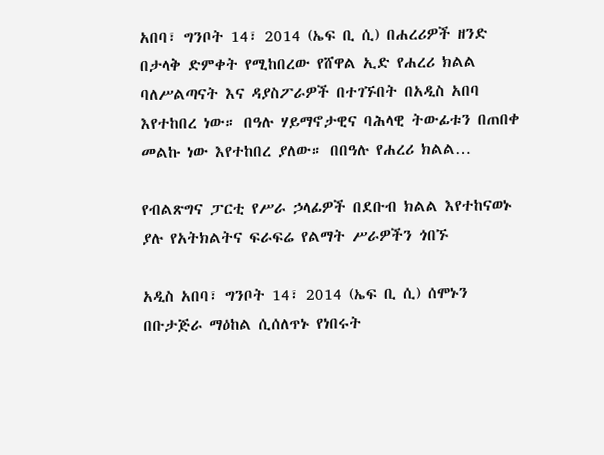አበባ፣ ግንቦት 14፣ 2014 (ኤፍ ቢ ሲ) በሐረሪዎች ዘንድ በታላቅ ድምቀት የሚከበረው የሸዋል ኢድ የሐረሪ ክልል ባለሥልጣናት እና ዳያስፖራዎች በተገኙበት በአዲስ አበባ እየተከበረ ነው። በዓሉ ሃይማኖታዊና ባሕላዊ ትውፊቱን በጠበቀ መልኩ ነው እየተከበረ ያለው። በበዓሉ የሐረሪ ክልል…

የብልጽግና ፓርቲ የሥራ ኃላፊዎች በደቡብ ክልል እየተከናወኑ ያሉ የአትክልትና ፍራፍሬ የልማት ሥራዎችን ጎበኙ

አዲስ አበባ፣ ግንቦት 14፣ 2014 (ኤፍ ቢ ሲ) ሰሞኑን በቡታጅራ ማዕከል ሲሰለጥኑ የነበሩት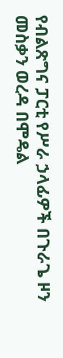የብልጽግና ፓርቲ የሥራ ኃላፊዎች በጉራጌ ዞን መስቃን ወረዳ በሞዴል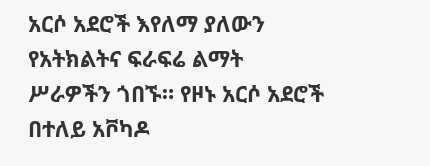አርሶ አደሮች እየለማ ያለውን የአትክልትና ፍራፍሬ ልማት ሥራዎችን ጎበኙ። የዞኑ አርሶ አደሮች በተለይ አቮካዶ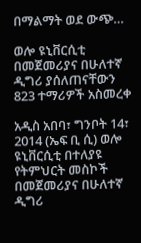በማልማት ወደ ውጭ…

ወሎ ዩኒቨርሲቲ በመጀመሪያና በሁለተኛ ዲግሪ ያሰለጠናቸውን 823 ተማሪዎች አስመረቀ

አዲስ አበባ፣ ግንቦት 14፣ 2014 (ኤፍ ቢ ሲ) ወሎ ዩኒቨርሲቲ በተለያዩ የትምህርት መስኮች በመጀመሪያና በሁለተኛ ዲግሪ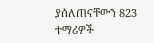ያሰለጠናቸውን 823 ተማሪዎች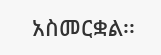አስመርቋል፡፡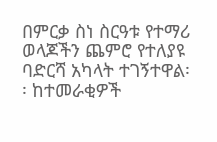በምርቃ ስነ ስርዓቱ የተማሪ ወላጆችን ጨምሮ የተለያዩ ባድርሻ አካላት ተገኝተዋል፡፡ ከተመራቂዎች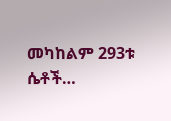መካከልም 293ቱ ሴቶች…